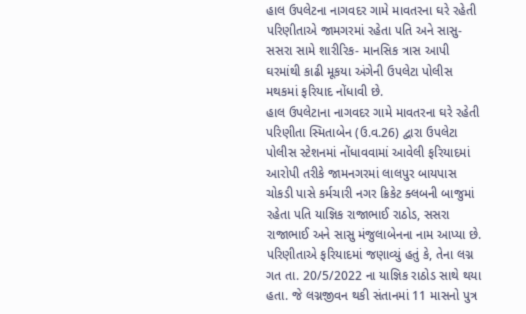હાલ ઉપલેટના નાગવદર ગામે માવતરના ઘરે રહેતી પરિણીતાએ જામગરમાં રહેતા પતિ અને સાસુ-સસરા સામે શારીરિક- માનસિક ત્રાસ આપી ઘરમાંથી કાઢી મૂકયા અંગેની ઉપલેટા પોલીસ મથકમાં ફરિયાદ નોંધાવી છે.
હાલ ઉપલેટાના નાગવદર ગામે માવતરના ઘરે રહેતી પરિણીતા સ્મિતાબેન (ઉ.વ.26) દ્વારા ઉપલેટા પોલીસ સ્ટેશનમાં નોંધાવવામાં આવેલી ફરિયાદમાં આરોપી તરીકે જામનગરમાં લાલપુર બાયપાસ ચોકડી પાસે કર્મચારી નગર ક્રિકેટ ક્લબની બાજુમાં રહેતા પતિ યાજ્ઞિક રાજાભાઈ રાઠોડ, સસરા રાજાભાઈ અને સાસુ મંજુલાબેનના નામ આપ્યા છે.
પરિણીતાએ ફરિયાદમાં જણાવ્યું હતું કે, તેના લગ્ન ગત તા. 20/5/2022 ના યાજ્ઞિક રાઠોડ સાથે થયા હતા. જે લગ્નજીવન થકી સંતાનમાં 11 માસનો પુત્ર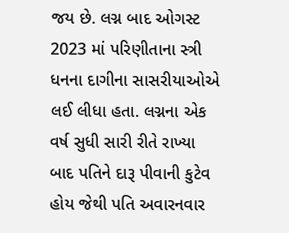જય છે. લગ્ન બાદ ઓગસ્ટ 2023 માં પરિણીતાના સ્ત્રી ધનના દાગીના સાસરીયાઓએ લઈ લીધા હતા. લગ્નના એક વર્ષ સુધી સારી રીતે રાખ્યા બાદ પતિને દારૂ પીવાની કુટેવ હોય જેથી પતિ અવારનવાર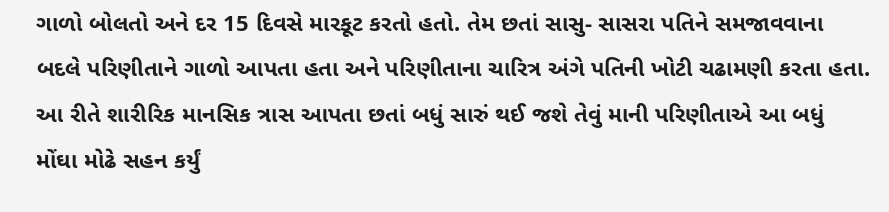ગાળો બોલતો અને દર 15 દિવસે મારકૂટ કરતો હતો. તેમ છતાં સાસુ- સાસરા પતિને સમજાવવાના બદલે પરિણીતાને ગાળો આપતા હતા અને પરિણીતાના ચારિત્ર અંગે પતિની ખોટી ચઢામણી કરતા હતા. આ રીતે શારીરિક માનસિક ત્રાસ આપતા છતાં બધું સારું થઈ જશે તેવું માની પરિણીતાએ આ બધું મોંઘા મોઢે સહન કર્યું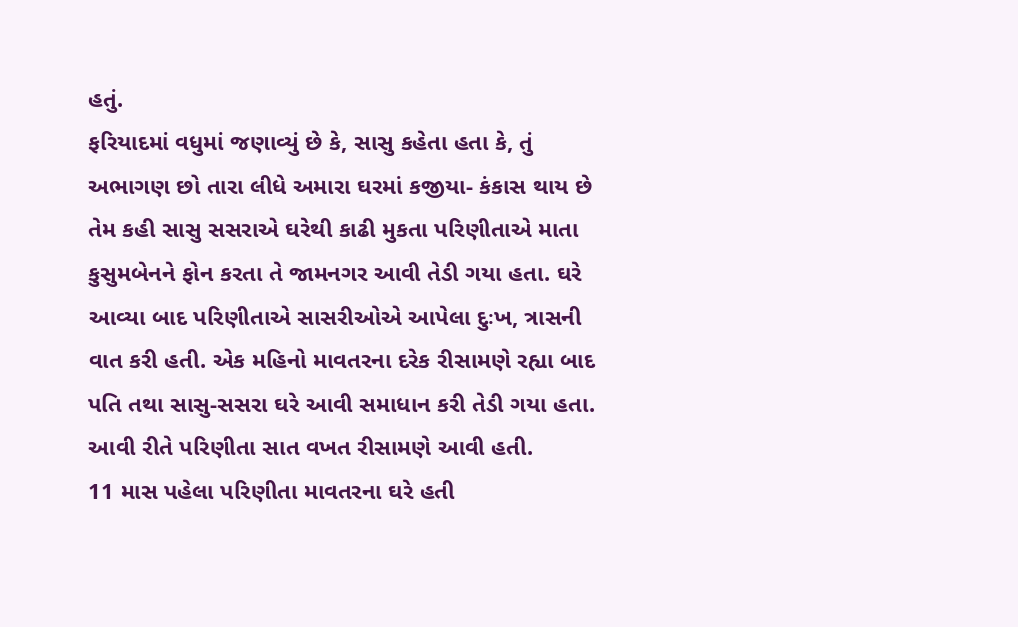હતું.
ફરિયાદમાં વધુમાં જણાવ્યું છે કે, સાસુ કહેતા હતા કે, તું અભાગણ છો તારા લીધે અમારા ઘરમાં કજીયા- કંકાસ થાય છે તેમ કહી સાસુ સસરાએ ઘરેથી કાઢી મુકતા પરિણીતાએ માતા કુસુમબેનને ફોન કરતા તે જામનગર આવી તેડી ગયા હતા. ઘરે આવ્યા બાદ પરિણીતાએ સાસરીઓએ આપેલા દુઃખ, ત્રાસની વાત કરી હતી. એક મહિનો માવતરના દરેક રીસામણે રહ્યા બાદ પતિ તથા સાસુ-સસરા ઘરે આવી સમાધાન કરી તેડી ગયા હતા. આવી રીતે પરિણીતા સાત વખત રીસામણે આવી હતી.
11 માસ પહેલા પરિણીતા માવતરના ઘરે હતી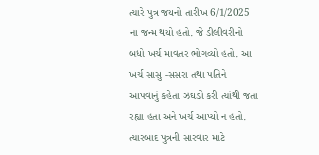ત્યારે પુત્ર જયનો તારીખ 6/1/2025 ના જન્મ થયો હતો. જે ડીલીવરીનો બધો ખર્ચ માવતર ભોગવ્યો હતો. આ ખર્ચ સાસુ -સસરા તથા પતિને આપવાનું કહેતા ઝઘડો કરી ત્યાંથી જતા રહ્યા હતા અને ખર્ચ આપ્યો ન હતો. ત્યારબાદ પુત્રની સારવાર માટે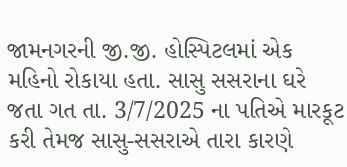જામનગરની જી.જી. હોસ્પિટલમાં એક મહિનો રોકાયા હતા. સાસુ સસરાના ઘરે જતા ગત તા. 3/7/2025 ના પતિએ મારકૂટ કરી તેમજ સાસુ-સસરાએ તારા કારણે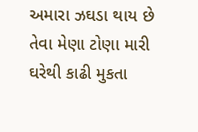અમારા ઝઘડા થાય છે તેવા મેણા ટોણા મારી ઘરેથી કાઢી મુકતા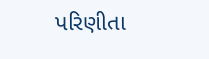પરિણીતા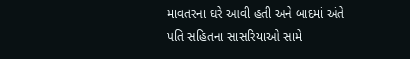માવતરના ઘરે આવી હતી અને બાદમાં અંતે પતિ સહિતના સાસરિયાઓ સામે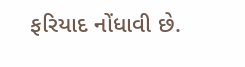ફરિયાદ નોંધાવી છે.